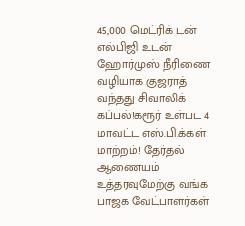45,000 மெட்ரிக் டன் எல்பிஜி உடன் ஹோர்முஸ் நீரிணை வழியாக குஜராத் வந்தது சிவாலிக் கப்பல்!கரூர் உள்பட 4 மாவட்ட எஸ்.பி.க்கள் மாற்றம்! தேர்தல் ஆணையம் உத்தரவுமேற்கு வங்க பாஜக வேட்பாளர்கள்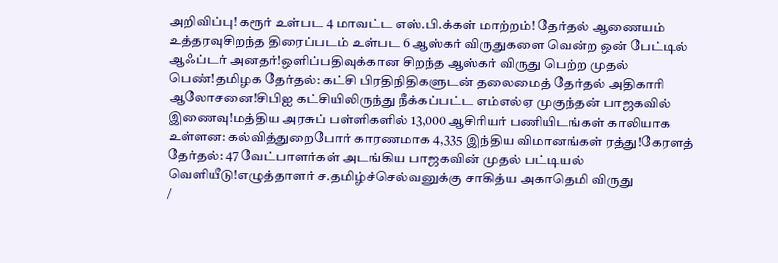அறிவிப்பு! கரூர் உள்பட 4 மாவட்ட எஸ்.பி.க்கள் மாற்றம்! தேர்தல் ஆணையம் உத்தரவுசிறந்த திரைப்படம் உள்பட 6 ஆஸ்கர் விருதுகளை வென்ற ஒன் பேட்டில் ஆஃப்டர் அனதர்!ஒளிப்பதிவுக்கான சிறந்த ஆஸ்கர் விருது பெற்ற முதல் பெண்!தமிழக தேர்தல்: கட்சி பிரதிநிதிகளுடன் தலைமைத் தேர்தல் அதிகாரி ஆலோசனை!சிபிஐ கட்சியிலிருந்து நீக்கப்பட்ட எம்எல்ஏ முகுந்தன் பாஜகவில் இணைவு!மத்திய அரசுப் பள்ளிகளில் 13,000 ஆசிரியர் பணியிடங்கள் காலியாக உள்ளன: கல்வித்துறைபோர் காரணமாக 4,335 இந்திய விமானங்கள் ரத்து!கேரளத் தேர்தல்: 47 வேட்பாளர்கள் அடங்கிய பாஜகவின் முதல் பட்டியல் வெளியீடு!எழுத்தாளர் ச.தமிழ்ச்செல்வனுக்கு சாகித்ய அகாதெமி விருது
/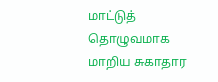மாட்டுத் தொழுவமாக மாறிய சுகாதார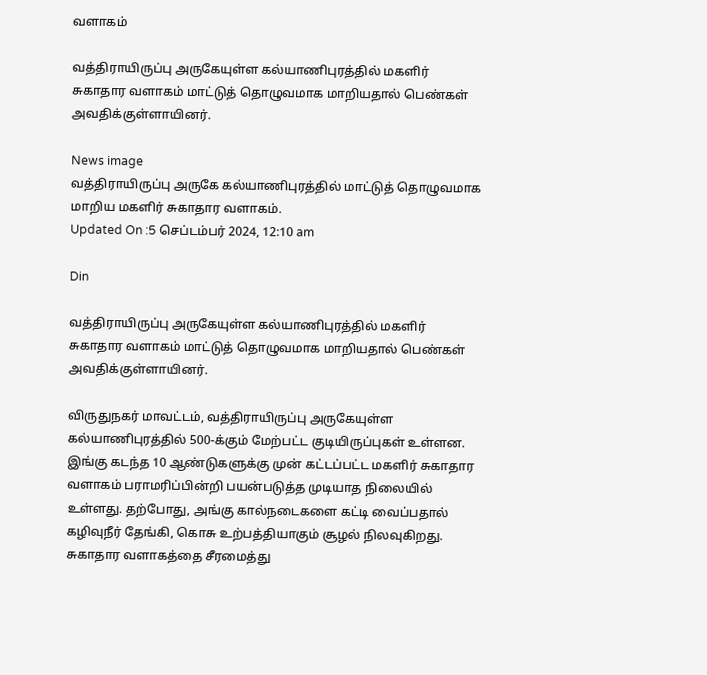வளாகம்

வத்திராயிருப்பு அருகேயுள்ள கல்யாணிபுரத்தில் மகளிர் சுகாதார வளாகம் மாட்டுத் தொழுவமாக மாறியதால் பெண்கள் அவதிக்குள்ளாயினர்.

News image
வத்திராயிருப்பு அருகே கல்யாணிபுரத்தில் மாட்டுத் தொழுவமாக மாறிய மகளிர் சுகாதார வளாகம்.
Updated On :5 செப்டம்பர் 2024, 12:10 am

Din

வத்திராயிருப்பு அருகேயுள்ள கல்யாணிபுரத்தில் மகளிர் சுகாதார வளாகம் மாட்டுத் தொழுவமாக மாறியதால் பெண்கள் அவதிக்குள்ளாயினர்.

விருதுநகர் மாவட்டம், வத்திராயிருப்பு அருகேயுள்ள கல்யாணிபுரத்தில் 500-க்கும் மேற்பட்ட குடியிருப்புகள் உள்ளன. இங்கு கடந்த 10 ஆண்டுகளுக்கு முன் கட்டப்பட்ட மகளிர் சுகாதார வளாகம் பராமரிப்பின்றி பயன்படுத்த முடியாத நிலையில் உள்ளது. தற்போது, அங்கு கால்நடைகளை கட்டி வைப்பதால் கழிவுநீர் தேங்கி, கொசு உற்பத்தியாகும் சூழல் நிலவுகிறது. சுகாதார வளாகத்தை சீரமைத்து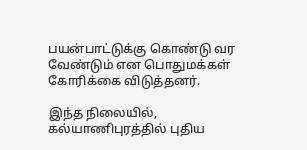பயன்பாட்டுக்கு கொண்டு வர வேண்டும் என பொதுமக்கள் கோரிக்கை விடுத்தனர்.

இந்த நிலையில், கல்யாணிபுரத்தில் புதிய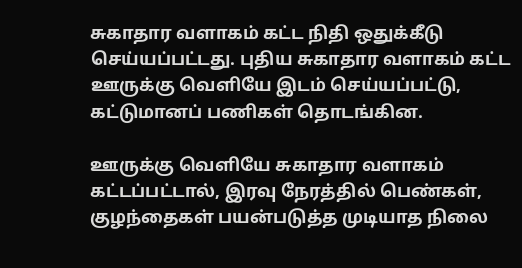சுகாதார வளாகம் கட்ட நிதி ஒதுக்கீடு செய்யப்பட்டது. புதிய சுகாதார வளாகம் கட்ட ஊருக்கு வெளியே இடம் செய்யப்பட்டு, கட்டுமானப் பணிகள் தொடங்கின.

ஊருக்கு வெளியே சுகாதார வளாகம் கட்டப்பட்டால், இரவு நேரத்தில் பெண்கள், குழந்தைகள் பயன்படுத்த முடியாத நிலை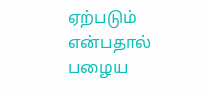ஏற்படும் என்பதால் பழைய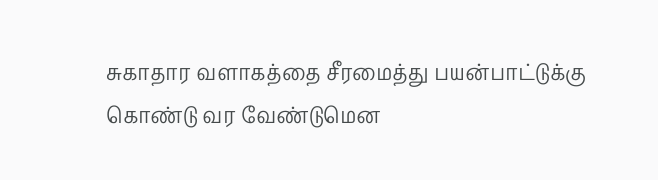சுகாதார வளாகத்தை சீரமைத்து பயன்பாட்டுக்கு கொண்டு வர வேண்டுமென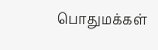பொதுமக்கள்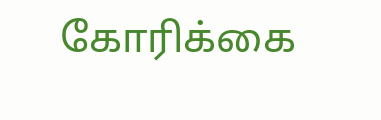கோரிக்கை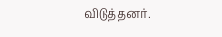விடுத்தனர்.